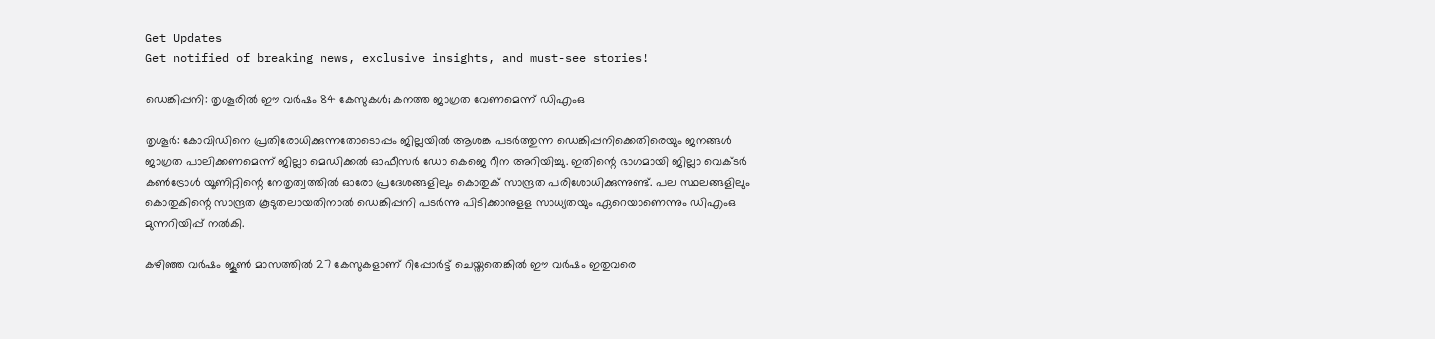Get Updates
Get notified of breaking news, exclusive insights, and must-see stories!

ഡെങ്കിപ്പനി: തൃശൂരിൽ ഈ വർഷം 84 കേസുകൾ; കനത്ത ജാഗ്രത വേണമെന്ന് ഡിഎംഒ

തൃശൂർ: കോവിഡിനെ പ്രതിരോധിക്കുന്നതോടൊപ്പം ജില്ലയിൽ ആശങ്ക പടർത്തുന്ന ഡെങ്കിപ്പനിക്കെതിരെയും ജനങ്ങൾ ജാഗ്രത പാലിക്കണമെന്ന് ജില്ലാ മെഡിക്കൽ ഓഫീസർ ഡോ കെജെ റീന അറിയിച്ചു. ഇതിന്റെ ഭാഗമായി ജില്ലാ വെക്ടർ കൺട്രോൾ യൂണിറ്റിന്റെ നേതൃത്വത്തിൽ ഓരോ പ്രദേശങ്ങളിലും കൊതുക് സാന്ദ്രത പരിശോധിക്കുന്നുണ്ട്. പല സ്ഥലങ്ങളിലും കൊതുകിന്റെ സാന്ദ്രത കൂടുതലായതിനാൽ ഡെങ്കിപ്പനി പടർന്നു പിടിക്കാനുളള സാധ്യതയും ഏറെയാണെന്നും ഡിഎംഒ മുന്നറിയിപ്പ് നൽകി.

കഴിഞ്ഞ വർഷം ജൂൺ മാസത്തിൽ 27 കേസുകളാണ് റിപ്പോർട്ട് ചെയ്തതെങ്കിൽ ഈ വർഷം ഇതുവരെ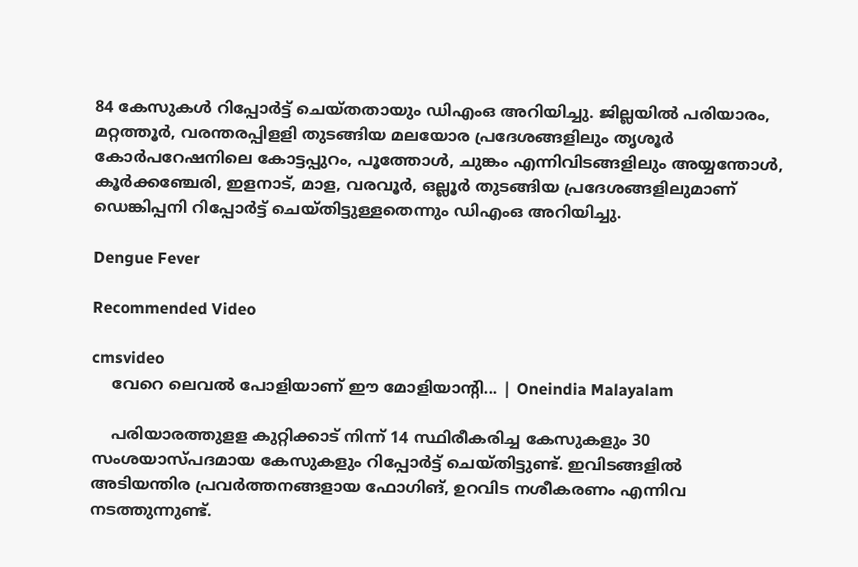84 കേസുകൾ റിപ്പോർട്ട് ചെയ്തതായും ഡിഎംഒ അറിയിച്ചു. ജില്ലയിൽ പരിയാരം, മറ്റത്തൂർ, വരന്തരപ്പിളളി തുടങ്ങിയ മലയോര പ്രദേശങ്ങളിലും തൃശൂർ കോർപറേഷനിലെ കോട്ടപ്പുറം, പൂത്തോൾ, ചുങ്കം എന്നിവിടങ്ങളിലും അയ്യന്തോൾ, കൂർക്കഞ്ചേരി, ഇളനാട്, മാള, വരവൂർ, ഒല്ലൂർ തുടങ്ങിയ പ്രദേശങ്ങളിലുമാണ് ഡെങ്കിപ്പനി റിപ്പോർട്ട് ചെയ്തിട്ടുള്ളതെന്നും ഡിഎംഒ അറിയിച്ചു.

Dengue Fever

Recommended Video

cmsvideo
    വേറെ ലെവൽ പോളിയാണ് ഈ മോളിയാന്റി... | Oneindia Malayalam

    പരിയാരത്തുളള കുറ്റിക്കാട് നിന്ന് 14 സ്ഥിരീകരിച്ച കേസുകളും 30 സംശയാസ്പദമായ കേസുകളും റിപ്പോർട്ട് ചെയ്തിട്ടുണ്ട്. ഇവിടങ്ങളിൽ അടിയന്തിര പ്രവർത്തനങ്ങളായ ഫോഗിങ്, ഉറവിട നശീകരണം എന്നിവ നടത്തുന്നുണ്ട്.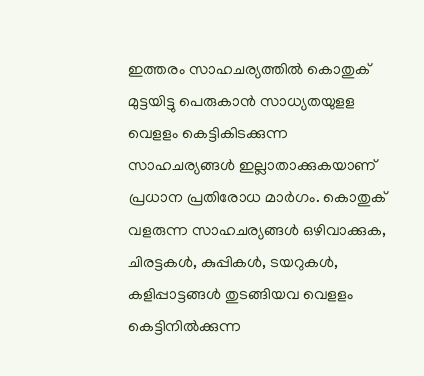ഇത്തരം സാഹചര്യത്തിൽ കൊതുക് മുട്ടയിട്ടു പെരുകാൻ സാധ്യതയുളള വെളളം കെട്ടികിടക്കുന്ന സാഹചര്യങ്ങൾ ഇല്ലാതാക്കുകയാണ് പ്രധാന പ്രതിരോധ മാർഗം. കൊതുക് വളരുന്ന സാഹചര്യങ്ങൾ ഒഴിവാക്കുക, ചിരട്ടകൾ, കുപ്പികൾ, ടയറുകൾ, കളിപ്പാട്ടങ്ങൾ തുടങ്ങിയവ വെളളം കെട്ടിനിൽക്കുന്ന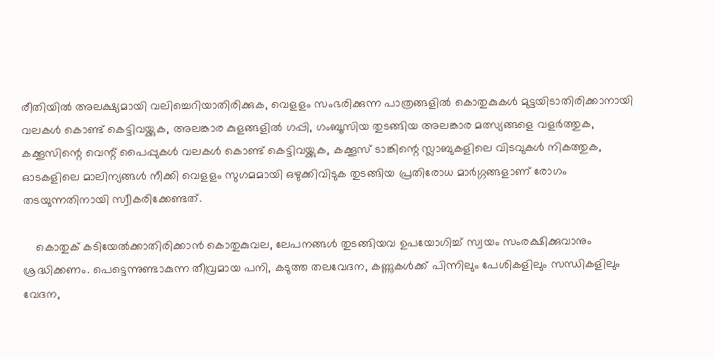രീതിയിൽ അലക്ഷ്യമായി വലിച്ചെറിയാതിരിക്കുക, വെളളം സംഭരിക്കുന്ന പാത്രങ്ങളിൽ കൊതുകുകൾ മുട്ടയിടാതിരിക്കാനായി വലകൾ കൊണ്ട് കെട്ടിവയ്ക്കുക, അലങ്കാര കുളങ്ങളിൽ ഗപ്പി, ഗംബൂസിയ തുടങ്ങിയ അലങ്കാര മത്സ്യങ്ങളെ വളർത്തുക, കക്കൂസിന്റെ വെന്റ് പൈപ്പുകൾ വലകൾ കൊണ്ട് കെട്ടിവയ്ക്കുക, കക്കൂസ് ടാങ്കിന്റെ സ്ലാബുകളിലെ വിടവുകൾ നികത്തുക, ഓടകളിലെ മാലിന്യങ്ങൾ നീക്കി വെളളം സുഗമമായി ഒഴുക്കിവിടുക തുടങ്ങിയ പ്രതിരോധ മാർഗ്ഗങ്ങളാണ് രോഗം തടയുന്നതിനായി സ്വീകരിക്കേണ്ടത്.

    കൊതുക് കടിയേൽക്കാതിരിക്കാൻ കൊതുകുവല, ലേപനങ്ങൾ തുടങ്ങിയവ ഉപയോഗിച്ച് സ്വയം സംരക്ഷിക്കുവാനും ശ്രദ്ധിക്കണം. പെട്ടെന്നുണ്ടാകുന്ന തീവ്രമായ പനി, കടുത്ത തലവേദന, കണ്ണുകൾക്ക് പിന്നിലും പേശികളിലും സന്ധികളിലും വേദന,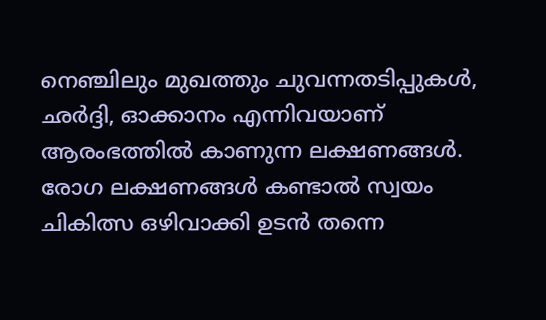നെഞ്ചിലും മുഖത്തും ചുവന്നതടിപ്പുകൾ, ഛർദ്ദി, ഓക്കാനം എന്നിവയാണ് ആരംഭത്തിൽ കാണുന്ന ലക്ഷണങ്ങൾ. രോഗ ലക്ഷണങ്ങൾ കണ്ടാൽ സ്വയം ചികിത്സ ഒഴിവാക്കി ഉടൻ തന്നെ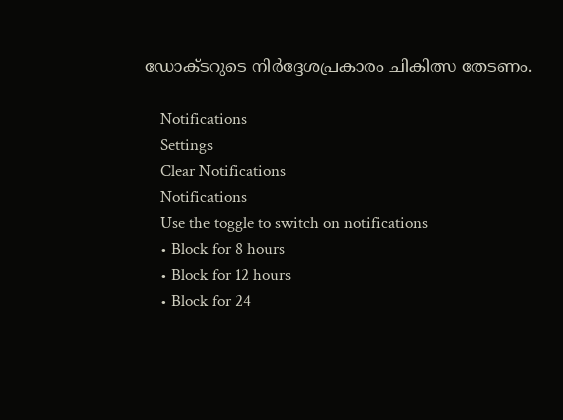ഡോക്ടറുടെ നിർദ്ദേശപ്രകാരം ചികിത്സ തേടണം.

    Notifications
    Settings
    Clear Notifications
    Notifications
    Use the toggle to switch on notifications
    • Block for 8 hours
    • Block for 12 hours
    • Block for 24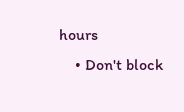hours
    • Don't block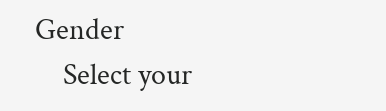Gender
    Select your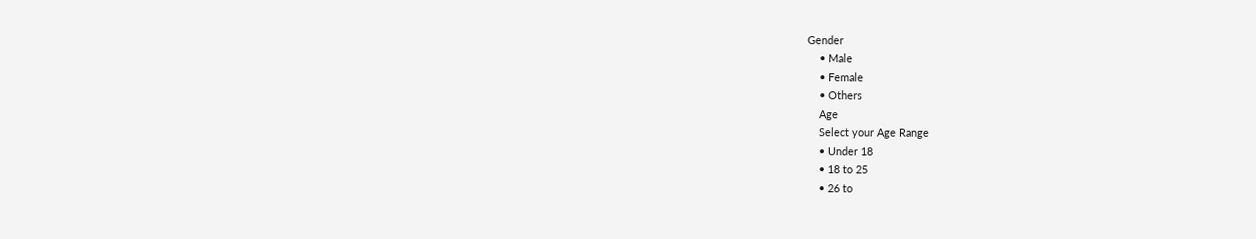Gender
    • Male
    • Female
    • Others
    Age
    Select your Age Range
    • Under 18
    • 18 to 25
    • 26 to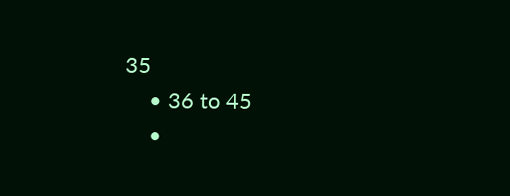35
    • 36 to 45
    •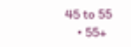45 to 55
    • 55+